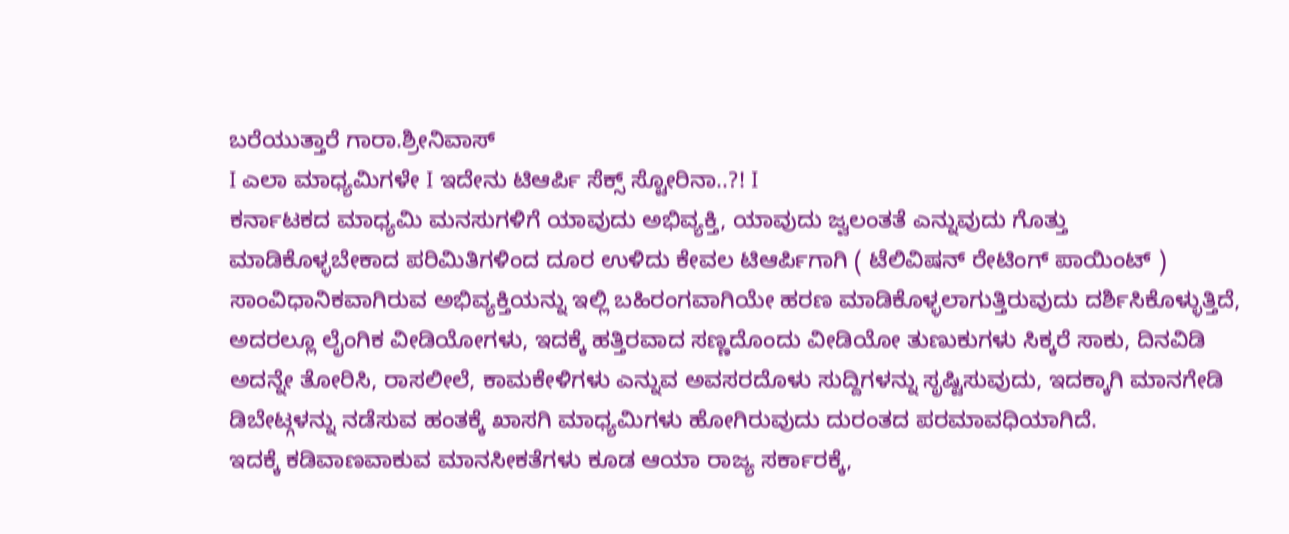ಬರೆಯುತ್ತಾರೆ ಗಾರಾ.ಶ್ರೀನಿವಾಸ್
I ಎಲಾ ಮಾಧ್ಯಮಿಗಳೇ I ಇದೇನು ಟಿಆರ್ಪಿ ಸೆಕ್ಸ್ ಸ್ಟೋರಿನಾ..?! I
ಕರ್ನಾಟಕದ ಮಾಧ್ಯಮಿ ಮನಸುಗಳಿಗೆ ಯಾವುದು ಅಭಿವ್ಯಕ್ತಿ, ಯಾವುದು ಜ್ವಲಂತತೆ ಎನ್ನುವುದು ಗೊತ್ತು ಮಾಡಿಕೊಳ್ಳಬೇಕಾದ ಪರಿಮಿತಿಗಳಿಂದ ದೂರ ಉಳಿದು ಕೇವಲ ಟಿಆರ್ಪಿಗಾಗಿ ( ಟೆಲಿವಿಷನ್ ರೇಟಿಂಗ್ ಪಾಯಿಂಟ್ ) ಸಾಂವಿಧಾನಿಕವಾಗಿರುವ ಅಭಿವ್ಯಕ್ತಿಯನ್ನು ಇಲ್ಲಿ ಬಹಿರಂಗವಾಗಿಯೇ ಹರಣ ಮಾಡಿಕೊಳ್ಳಲಾಗುತ್ತಿರುವುದು ದರ್ಶಿಸಿಕೊಳ್ಳುತ್ತಿದೆ, ಅದರಲ್ಲೂ ಲೈಂಗಿಕ ವೀಡಿಯೋಗಳು, ಇದಕ್ಕೆ ಹತ್ತಿರವಾದ ಸಣ್ಣದೊಂದು ವೀಡಿಯೋ ತುಣುಕುಗಳು ಸಿಕ್ಕರೆ ಸಾಕು, ದಿನವಿಡಿ ಅದನ್ನೇ ತೋರಿಸಿ, ರಾಸಲೀಲೆ, ಕಾಮಕೇಳಿಗಳು ಎನ್ನುವ ಅವಸರದೊಳು ಸುದ್ದಿಗಳನ್ನು ಸೃಷ್ಟಿಸುವುದು, ಇದಕ್ಕಾಗಿ ಮಾನಗೇಡಿ ಡಿಬೇಟ್ಗಳನ್ನು ನಡೆಸುವ ಹಂತಕ್ಕೆ ಖಾಸಗಿ ಮಾಧ್ಯಮಿಗಳು ಹೋಗಿರುವುದು ದುರಂತದ ಪರಮಾವಧಿಯಾಗಿದೆ.
ಇದಕ್ಕೆ ಕಡಿವಾಣವಾಕುವ ಮಾನಸೀಕತೆಗಳು ಕೂಡ ಆಯಾ ರಾಜ್ಯ ಸರ್ಕಾರಕ್ಕೆ,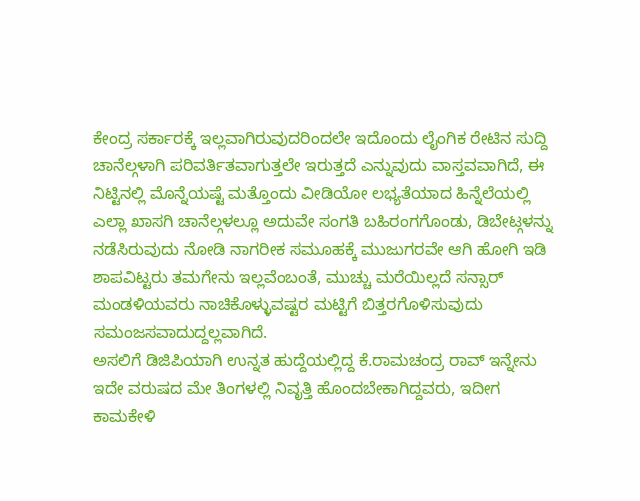ಕೇಂದ್ರ ಸರ್ಕಾರಕ್ಕೆ ಇಲ್ಲವಾಗಿರುವುದರಿಂದಲೇ ಇದೊಂದು ಲೈಂಗಿಕ ರೇಟಿನ ಸುದ್ದಿ ಚಾನೆಲ್ಗಳಾಗಿ ಪರಿವರ್ತಿತವಾಗುತ್ತಲೇ ಇರುತ್ತದೆ ಎನ್ನುವುದು ವಾಸ್ತವವಾಗಿದೆ, ಈ ನಿಟ್ಟಿನಲ್ಲಿ ಮೊನ್ನೆಯಷ್ಟೆ ಮತ್ತೊಂದು ವೀಡಿಯೋ ಲಭ್ಯತೆಯಾದ ಹಿನ್ನೆಲೆಯಲ್ಲಿ ಎಲ್ಲಾ ಖಾಸಗಿ ಚಾನೆಲ್ಗಳಲ್ಲೂ ಅದುವೇ ಸಂಗತಿ ಬಹಿರಂಗಗೊಂಡು, ಡಿಬೇಟ್ಗಳನ್ನು ನಡೆಸಿರುವುದು ನೋಡಿ ನಾಗರೀಕ ಸಮೂಹಕ್ಕೆ ಮುಜುಗರವೇ ಆಗಿ ಹೋಗಿ ಇಡಿ ಶಾಪವಿಟ್ಟರು ತಮಗೇನು ಇಲ್ಲವೆಂಬಂತೆ, ಮುಚ್ಚು ಮರೆಯಿಲ್ಲದೆ ಸನ್ಸಾರ್ ಮಂಡಳಿಯವರು ನಾಚಿಕೊಳ್ಳುವಷ್ಟರ ಮಟ್ಟಿಗೆ ಬಿತ್ತರಗೊಳಿಸುವುದು ಸಮಂಜಸವಾದುದ್ದಲ್ಲವಾಗಿದೆ.
ಅಸಲಿಗೆ ಡಿಜಿಪಿಯಾಗಿ ಉನ್ನತ ಹುದ್ದೆಯಲ್ಲಿದ್ದ ಕೆ.ರಾಮಚಂದ್ರ ರಾವ್ ಇನ್ನೇನು ಇದೇ ವರುಷದ ಮೇ ತಿಂಗಳಲ್ಲಿ ನಿವೃತ್ತಿ ಹೊಂದಬೇಕಾಗಿದ್ದವರು, ಇದೀಗ ಕಾಮಕೇಳಿ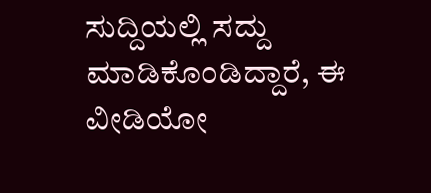ಸುದ್ದಿಯಲ್ಲಿ ಸದ್ದು ಮಾಡಿಕೊಂಡಿದ್ದಾರೆ, ಈ ವೀಡಿಯೋ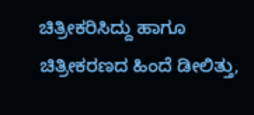ಚಿತ್ರೀಕರಿಸಿದ್ದು ಹಾಗೂ ಚಿತ್ರೀಕರಣದ ಹಿಂದೆ ಡೀಲಿತ್ತು,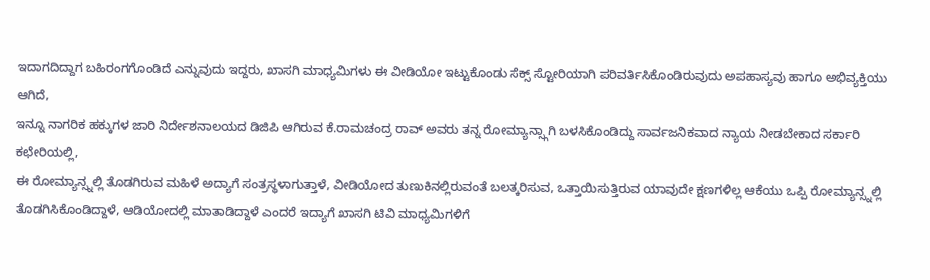ಇದಾಗದಿದ್ದಾಗ ಬಹಿರಂಗಗೊಂಡಿದೆ ಎನ್ನುವುದು ಇದ್ದರು, ಖಾಸಗಿ ಮಾಧ್ಯಮಿಗಳು ಈ ವೀಡಿಯೋ ಇಟ್ಟುಕೊಂಡು ಸೆಕ್ಸ್ ಸ್ಟೋರಿಯಾಗಿ ಪರಿವರ್ತಿಸಿಕೊಂಡಿರುವುದು ಅಪಹಾಸ್ಯವು ಹಾಗೂ ಅಭಿವ್ಯಕ್ತಿಯು ಆಗಿದೆ,
ಇನ್ನೂ ನಾಗರಿಕ ಹಕ್ಕುಗಳ ಜಾರಿ ನಿರ್ದೇಶನಾಲಯದ ಡಿಜಿಪಿ ಆಗಿರುವ ಕೆ.ರಾಮಚಂದ್ರ ರಾವ್ ಅವರು ತನ್ನ ರೋಮ್ಯಾನ್ಸ್ಗಾಗಿ ಬಳಸಿಕೊಂಡಿದ್ದು ಸಾರ್ವಜನಿಕವಾದ ನ್ಯಾಯ ನೀಡಬೇಕಾದ ಸರ್ಕಾರಿ ಕಛೇರಿಯಲ್ಲಿ,
ಈ ರೋಮ್ಯಾನ್ಸ್ನಲ್ಲಿ ತೊಡಗಿರುವ ಮಹಿಳೆ ಅದ್ಯಾಗೆ ಸಂತ್ರಸ್ಥಳಾಗುತ್ತಾಳೆ, ವೀಡಿಯೋದ ತುಣುಕಿನಲ್ಲಿರುವಂತೆ ಬಲತ್ಕರಿಸುವ, ಒತ್ತಾಯಿಸುತ್ತಿರುವ ಯಾವುದೇ ಕ್ಷಣಗಳಿಲ್ಲ ಆಕೆಯು ಒಪ್ಪಿ ರೋಮ್ಯಾನ್ಸ್ನಲ್ಲಿ ತೊಡಗಿಸಿಕೊಂಡಿದ್ದಾಳೆ, ಆಡಿಯೋದಲ್ಲಿ ಮಾತಾಡಿದ್ದಾಳೆ ಎಂದರೆ ಇದ್ಯಾಗೆ ಖಾಸಗಿ ಟಿವಿ ಮಾಧ್ಯಮಿಗಳಿಗೆ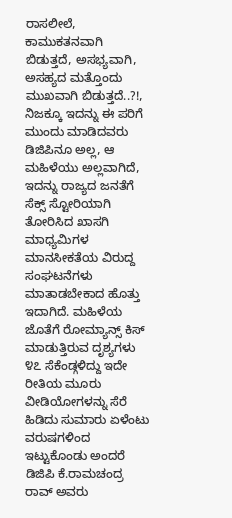ರಾಸಲೀಲೆ, ಕಾಮುಕತನವಾಗಿ ಬಿಡುತ್ತದೆ, ಅಸಭ್ಯವಾಗಿ, ಅಸಹ್ಯದ ಮತ್ತೊಂದು ಮುಖವಾಗಿ ಬಿಡುತ್ತದೆ..?!, ನಿಜಕ್ಕೂ ಇದನ್ನು ಈ ಪರಿಗೆ ಮುಂದು ಮಾಡಿದವರು ಡಿಜಿಪಿನೂ ಅಲ್ಲ, ಆ ಮಹಿಳೆಯು ಅಲ್ಲವಾಗಿದೆ,
ಇದನ್ನು ರಾಜ್ಯದ ಜನತೆಗೆ ಸೆಕ್ಸ್ ಸ್ಟೋರಿಯಾಗಿ ತೋರಿಸಿದ ಖಾಸಗಿ ಮಾಧ್ಯಮಿಗಳ ಮಾನಸೀಕತೆಯ ವಿರುದ್ದ ಸಂಘಟನೆಗಳು ಮಾತಾಡಬೇಕಾದ ಹೊತ್ತು ಇದಾಗಿದೆ. ಮಹಿಳೆಯ ಜೊತೆಗೆ ರೋಮ್ಯಾನ್ಸ್ ಕಿಸ್ ಮಾಡುತ್ತಿರುವ ದೃಶ್ಯಗಳು ೪೭ ಸೆಕೆಂಡ್ಗಳಿದ್ದು ಇದೇ ರೀತಿಯ ಮೂರು ವೀಡಿಯೋಗಳನ್ನು ಸೆರೆ ಹಿಡಿದು ಸುಮಾರು ಏಳೆಂಟು ವರುಷಗಳಿಂದ ಇಟ್ಟುಕೊಂಡು ಅಂದರೆ ಡಿಜಿಪಿ ಕೆ.ರಾಮಚಂದ್ರ ರಾವ್ ಅವರು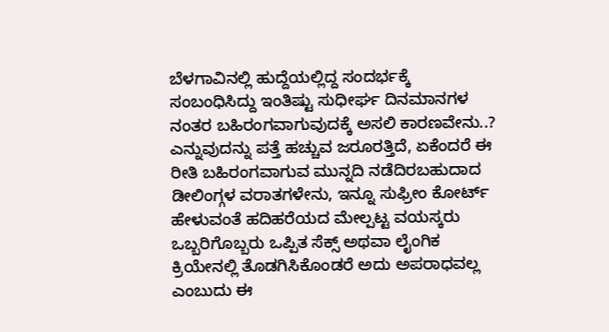ಬೆಳಗಾವಿನಲ್ಲಿ ಹುದ್ದೆಯಲ್ಲಿದ್ದ ಸಂದರ್ಭಕ್ಕೆ ಸಂಬಂಧಿಸಿದ್ದು ಇಂತಿಷ್ಟು ಸುಧೀರ್ಘ ದಿನಮಾನಗಳ ನಂತರ ಬಹಿರಂಗವಾಗುವುದಕ್ಕೆ ಅಸಲಿ ಕಾರಣವೇನು..? ಎನ್ನುವುದನ್ನು ಪತ್ತೆ ಹಚ್ಚುವ ಜರೂರತ್ತಿದೆ, ಏಕೆಂದರೆ ಈ ರೀತಿ ಬಹಿರಂಗವಾಗುವ ಮುನ್ನದಿ ನಡೆದಿರಬಹುದಾದ ಡೀಲಿಂಗ್ಗಳ ವರಾತಗಳೇನು, ಇನ್ನೂ ಸುಫ್ರೀಂ ಕೋರ್ಟ್ ಹೇಳುವಂತೆ ಹದಿಹರೆಯದ ಮೇಲ್ಪಟ್ಟ ವಯಸ್ಕರು ಒಬ್ಬರಿಗೊಬ್ಬರು ಒಪ್ಪಿತ ಸೆಕ್ಸ್ ಅಥವಾ ಲೈಂಗಿಕ ಕ್ರಿಯೇನಲ್ಲಿ ತೊಡಗಿಸಿಕೊಂಡರೆ ಅದು ಅಪರಾಧವಲ್ಲ ಎಂಬುದು ಈ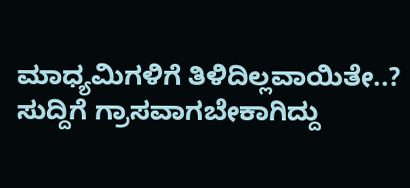ಮಾಧ್ಯಮಿಗಳಿಗೆ ತಿಳಿದಿಲ್ಲವಾಯಿತೇ..?
ಸುದ್ದಿಗೆ ಗ್ರಾಸವಾಗಬೇಕಾಗಿದ್ದು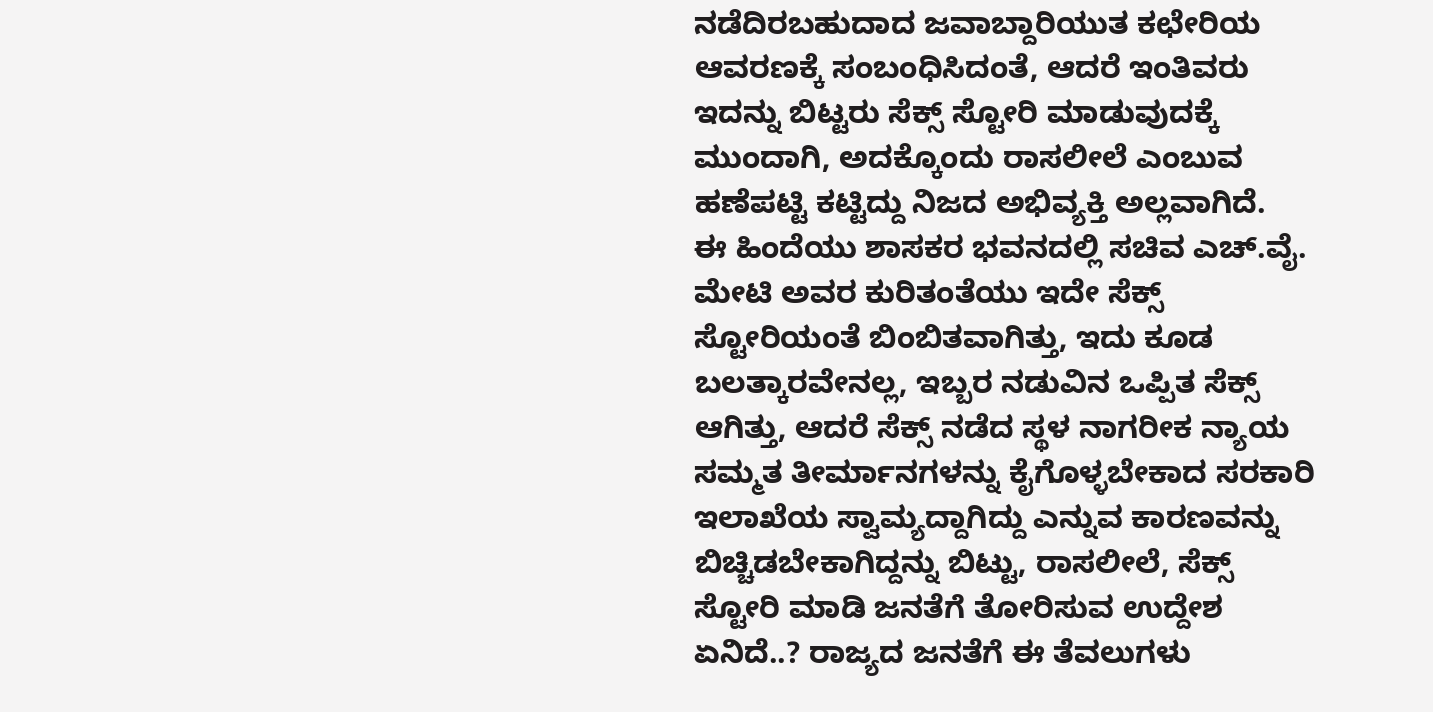ನಡೆದಿರಬಹುದಾದ ಜವಾಬ್ದಾರಿಯುತ ಕಛೇರಿಯ ಆವರಣಕ್ಕೆ ಸಂಬಂಧಿಸಿದಂತೆ, ಆದರೆ ಇಂತಿವರು ಇದನ್ನು ಬಿಟ್ಟರು ಸೆಕ್ಸ್ ಸ್ಟೋರಿ ಮಾಡುವುದಕ್ಕೆ ಮುಂದಾಗಿ, ಅದಕ್ಕೊಂದು ರಾಸಲೀಲೆ ಎಂಬುವ ಹಣೆಪಟ್ಟಿ ಕಟ್ಟಿದ್ದು ನಿಜದ ಅಭಿವ್ಯಕ್ತಿ ಅಲ್ಲವಾಗಿದೆ.
ಈ ಹಿಂದೆಯು ಶಾಸಕರ ಭವನದಲ್ಲಿ ಸಚಿವ ಎಚ್.ವೈ. ಮೇಟಿ ಅವರ ಕುರಿತಂತೆಯು ಇದೇ ಸೆಕ್ಸ್ ಸ್ಟೋರಿಯಂತೆ ಬಿಂಬಿತವಾಗಿತ್ತು, ಇದು ಕೂಡ ಬಲತ್ಕಾರವೇನಲ್ಲ, ಇಬ್ಬರ ನಡುವಿನ ಒಪ್ಪಿತ ಸೆಕ್ಸ್ ಆಗಿತ್ತು, ಆದರೆ ಸೆಕ್ಸ್ ನಡೆದ ಸ್ಥಳ ನಾಗರೀಕ ನ್ಯಾಯ ಸಮ್ಮತ ತೀರ್ಮಾನಗಳನ್ನು ಕೈಗೊಳ್ಳಬೇಕಾದ ಸರಕಾರಿ ಇಲಾಖೆಯ ಸ್ವಾಮ್ಯದ್ದಾಗಿದ್ದು ಎನ್ನುವ ಕಾರಣವನ್ನು ಬಿಚ್ಚಿಡಬೇಕಾಗಿದ್ದನ್ನು ಬಿಟ್ಟು, ರಾಸಲೀಲೆ, ಸೆಕ್ಸ್ ಸ್ಟೋರಿ ಮಾಡಿ ಜನತೆಗೆ ತೋರಿಸುವ ಉದ್ದೇಶ ಏನಿದೆ..? ರಾಜ್ಯದ ಜನತೆಗೆ ಈ ತೆವಲುಗಳು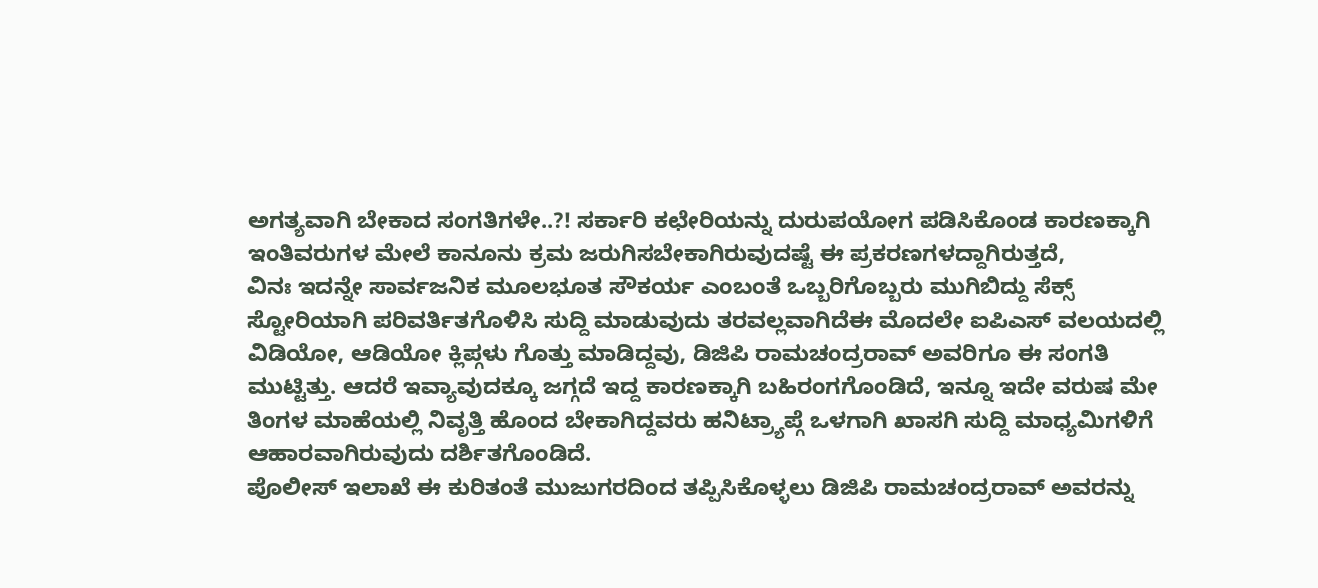ಅಗತ್ಯವಾಗಿ ಬೇಕಾದ ಸಂಗತಿಗಳೇ..?! ಸರ್ಕಾರಿ ಕಛೇರಿಯನ್ನು ದುರುಪಯೋಗ ಪಡಿಸಿಕೊಂಡ ಕಾರಣಕ್ಕಾಗಿ ಇಂತಿವರುಗಳ ಮೇಲೆ ಕಾನೂನು ಕ್ರಮ ಜರುಗಿಸಬೇಕಾಗಿರುವುದಷ್ಟೆ ಈ ಪ್ರಕರಣಗಳದ್ದಾಗಿರುತ್ತದೆ,
ವಿನಃ ಇದನ್ನೇ ಸಾರ್ವಜನಿಕ ಮೂಲಭೂತ ಸೌಕರ್ಯ ಎಂಬಂತೆ ಒಬ್ಬರಿಗೊಬ್ಬರು ಮುಗಿಬಿದ್ದು ಸೆಕ್ಸ್ ಸ್ಟೋರಿಯಾಗಿ ಪರಿವರ್ತಿತಗೊಳಿಸಿ ಸುದ್ದಿ ಮಾಡುವುದು ತರವಲ್ಲವಾಗಿದೆಈ ಮೊದಲೇ ಐಪಿಎಸ್ ವಲಯದಲ್ಲಿ ವಿಡಿಯೋ, ಆಡಿಯೋ ಕ್ಲಿಪ್ಗಳು ಗೊತ್ತು ಮಾಡಿದ್ದವು, ಡಿಜಿಪಿ ರಾಮಚಂದ್ರರಾವ್ ಅವರಿಗೂ ಈ ಸಂಗತಿ ಮುಟ್ಟಿತ್ತು. ಆದರೆ ಇವ್ಯಾವುದಕ್ಕೂ ಜಗ್ಗದೆ ಇದ್ದ ಕಾರಣಕ್ಕಾಗಿ ಬಹಿರಂಗಗೊಂಡಿದೆ, ಇನ್ನೂ ಇದೇ ವರುಷ ಮೇ ತಿಂಗಳ ಮಾಹೆಯಲ್ಲಿ ನಿವೃತ್ತಿ ಹೊಂದ ಬೇಕಾಗಿದ್ದವರು ಹನಿಟ್ರ್ಯಾಪ್ಗೆ ಒಳಗಾಗಿ ಖಾಸಗಿ ಸುದ್ದಿ ಮಾಧ್ಯಮಿಗಳಿಗೆ ಆಹಾರವಾಗಿರುವುದು ದರ್ಶಿತಗೊಂಡಿದೆ.
ಪೊಲೀಸ್ ಇಲಾಖೆ ಈ ಕುರಿತಂತೆ ಮುಜುಗರದಿಂದ ತಪ್ಪಿಸಿಕೊಳ್ಳಲು ಡಿಜಿಪಿ ರಾಮಚಂದ್ರರಾವ್ ಅವರನ್ನು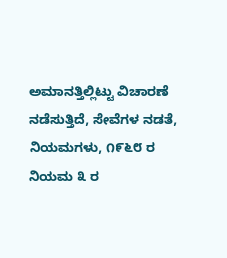ಅಮಾನತ್ತಿಲ್ಲಿಟ್ಟು ವಿಚಾರಣೆ ನಡೆಸುತ್ತಿದೆ, ಸೇವೆಗಳ ನಡತೆ, ನಿಯಮಗಳು, ೧೯೬೮ ರ ನಿಯಮ ೩ ರ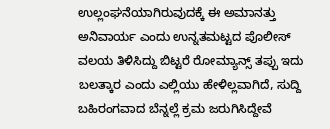ಉಲ್ಲಂಘನೆಯಾಗಿರುವುದಕ್ಕೆ ಈ ಅಮಾನತ್ತು ಅನಿವಾರ್ಯ ಎಂದು ಉನ್ನತಮಟ್ಟದ ಪೊಲೀಸ್ ವಲಯ ತಿಳಿಸಿದ್ದು ಬಿಟ್ಟರೆ ರೋಮ್ಯಾನ್ಸ್ ತಪ್ಪು ಇದು ಬಲತ್ಕಾರ ಎಂದು ಎಲ್ಲಿಯು ಹೇಳಿಲ್ಲವಾಗಿದೆ, ಸುದ್ದಿ ಬಹಿರಂಗವಾದ ಬೆನ್ನಲ್ಲೆ ಕ್ರಮ ಜರುಗಿಸಿದ್ದೇವೆ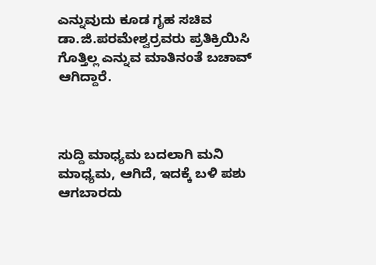ಎನ್ನುವುದು ಕೂಡ ಗೃಹ ಸಚಿವ ಡಾ.ಜಿ.ಪರಮೇಶ್ವರ್ರವರು ಪ್ರತಿಕ್ರಿಯಿಸಿ ಗೊತ್ತಿಲ್ಲ ಎನ್ನುವ ಮಾತಿನಂತೆ ಬಚಾವ್ ಆಗಿದ್ದಾರೆ.



ಸುದ್ದಿ ಮಾಧ್ಯಮ ಬದಲಾಗಿ ಮನಿ ಮಾಧ್ಯಮ, ಆಗಿದೆ, ಇದಕ್ಕೆ ಬಳಿ ಪಶು ಆಗಬಾರದು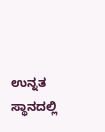ಉನ್ನತ ಸ್ಥಾನದಲ್ಲಿ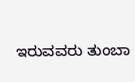ಇರುವವರು ತುಂಬಾ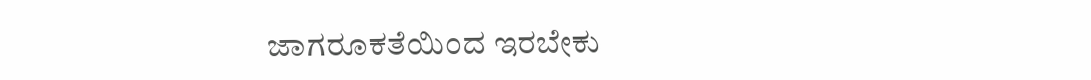ಜಾಗರೂಕತೆಯಿಂದ ಇರಬೇಕು